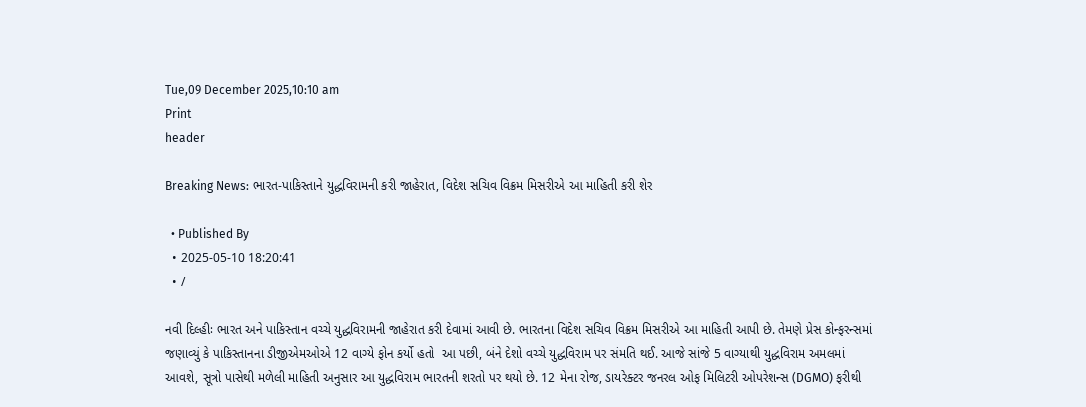Tue,09 December 2025,10:10 am
Print
header

Breaking News: ભારત-પાકિસ્તાને યુદ્ધવિરામની કરી જાહેરાત, વિદેશ સચિવ વિક્રમ મિસરીએ આ માહિતી કરી શેર

  • Published By
  • 2025-05-10 18:20:41
  • /

નવી દિલ્હીઃ ભારત અને પાકિસ્તાન વચ્ચે યુદ્ધવિરામની જાહેરાત કરી દેવામાં આવી છે. ભારતના વિદેશ સચિવ વિક્રમ મિસરીએ આ માહિતી આપી છે. તેમણે પ્રેસ કોન્ફરન્સમાં જણાવ્યું કે પાકિસ્તાનના ડીજીએમઓએ 12 વાગ્યે ફોન કર્યો હતો  આ પછી, બંને દેશો વચ્ચે યુદ્ધવિરામ પર સંમતિ થઈ. આજે સાંજે 5 વાગ્યાથી યુદ્ધવિરામ અમલમાં આવશે, સૂત્રો પાસેથી મળેલી માહિતી અનુસાર આ યુદ્ધવિરામ ભારતની શરતો પર થયો છે. 12 મેના રોજ, ડાયરેક્ટર જનરલ ઓફ મિલિટરી ઓપરેશન્સ (DGMO) ફરીથી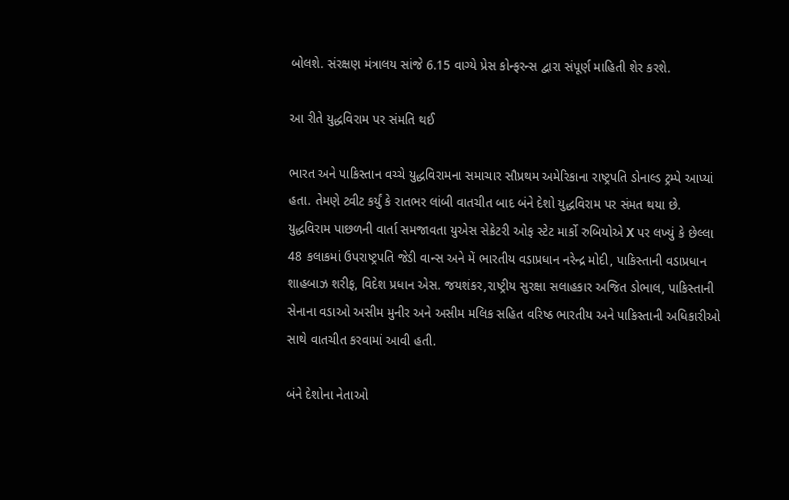બોલશે. સંરક્ષણ મંત્રાલય સાંજે 6.15 વાગ્યે પ્રેસ કોન્ફરન્સ દ્વારા સંપૂર્ણ માહિતી શેર કરશે.

આ રીતે યુદ્ધવિરામ પર સંમતિ થઈ

ભારત અને પાકિસ્તાન વચ્ચે યુદ્ધવિરામના સમાચાર સૌપ્રથમ અમેરિકાના રાષ્ટ્રપતિ ડોનાલ્ડ ટ્રમ્પે આપ્યાં હતા. તેમણે ટ્વીટ કર્યું કે રાતભર લાંબી વાતચીત બાદ બંને દેશો યુદ્ધવિરામ પર સંમત થયા છે. યુદ્ધવિરામ પાછળની વાર્તા સમજાવતા યુએસ સેક્રેટરી ઓફ સ્ટેટ માર્કો રુબિયોએ X પર લખ્યું કે છેલ્લા 48 કલાકમાં ઉપરાષ્ટ્રપતિ જેડી વાન્સ અને મેં ભારતીય વડાપ્રધાન નરેન્દ્ર મોદી, પાકિસ્તાની વડાપ્રધાન શાહબાઝ શરીફ, વિદેશ પ્રધાન એસ. જયશંકર,રાષ્ટ્રીય સુરક્ષા સલાહકાર અજિત ડોભાલ, પાકિસ્તાની સેનાના વડાઓ અસીમ મુનીર અને અસીમ મલિક સહિત વરિષ્ઠ ભારતીય અને પાકિસ્તાની અધિકારીઓ સાથે વાતચીત કરવામાં આવી હતી.

બંને દેશોના નેતાઓ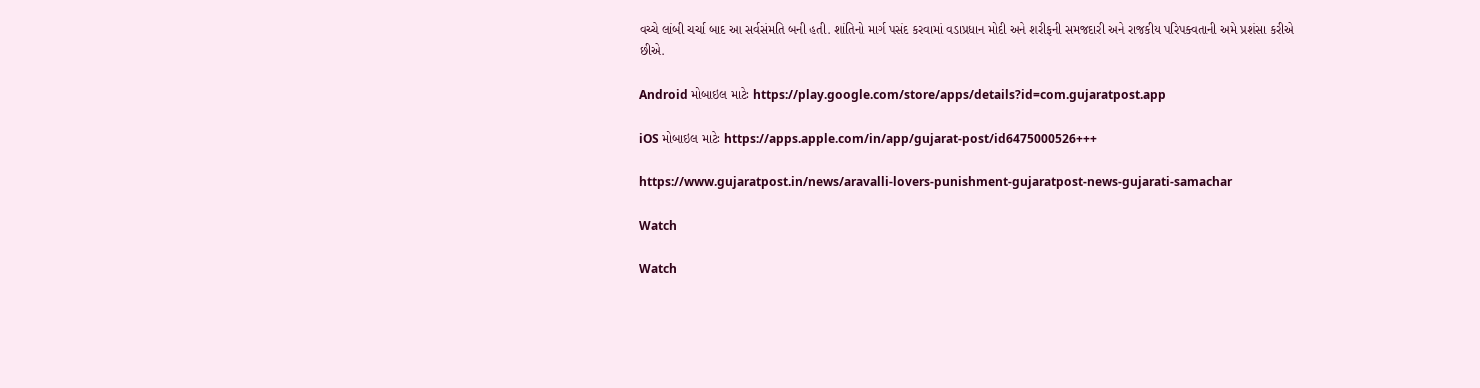વચ્ચે લાંબી ચર્ચા બાદ આ સર્વસંમતિ બની હતી. શાંતિનો માર્ગ પસંદ કરવામાં વડાપ્રધાન મોદી અને શરીફની સમજદારી અને રાજકીય પરિપક્વતાની અમે પ્રશંસા કરીએ છીએ.

Android મોબાઇલ માટેઃ https://play.google.com/store/apps/details?id=com.gujaratpost.app

iOS મોબાઇલ માટેઃ https://apps.apple.com/in/app/gujarat-post/id6475000526+++

https://www.gujaratpost.in/news/aravalli-lovers-punishment-gujaratpost-news-gujarati-samachar

Watch

Watch